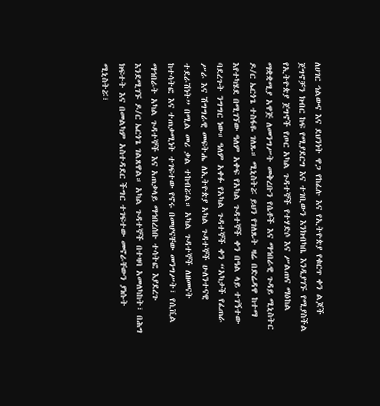ለሀገር ኅልውና እና ደህንነት ዋጋ የከፈሉ እና የኢትዮጵያ የቁርጥ ቀን ልጆች ጀግኖቻን ክብር ከፍ የሚያደርግ እና ተገቢውን እንክብካቤ እንዲያገኙ የሚያስችል የኢትዮጵያ ጀግኖች የጦር አካል ጉዳተኞች የተሃድሶ እና ሥልጠና ማዕከል ማቋቋሚያ አዋጅ ለመንግሥት መቅረቡን የሴቶች እና ማኅበራዊ ጉዳይ ሚኒስትር ዶ/ር ኤርጎጌ ተስፋዬ ገለጹ። ሚኒስትሯ ይህን የገለጹት ዛሬ በድሬዳዋ ከተማ እየተካሄደ በሚገኘው ዓለም አቀፍ የአካል ጉዳተኞች ቀን በዓል ላይ ተገኝተው ባደረጉት ንግግር ነው። ዓለም አቀፉ የአካል ጉዳተኞች ቀን “አካታች የፈጠራ ሥራ እና ሽግግራዊ መፍትሔ ለኢትዮጵያ አካል ጉዳተኞች ሁለንተናዊ ተደራሽነት” በሚል መሪ ቃል ተከብሯል። አካል ጉዳተኞች ለዘመናት ከተሳትፎ እና ተጠቃሚነት ተገፍተው የኖሩ በመሆናቸው መንግሥት፣ የሲቪል ማኅበራት አካል ጉዳተኞች እና አጠቃላይ ማኅበረሰቡ ተሳትፎ እያደረጉ እንደሚገኙ ዶ/ር ኤርጎጌ ገልጸዋል። አካል ጉዳተኞች በተዛባ አመለካከት፣ በሕግ ክፍተት እና በመልካም አስተዳደር ችግር ተገፍተው መኖራቸውን ያነሱት ሚኒስትሯ፣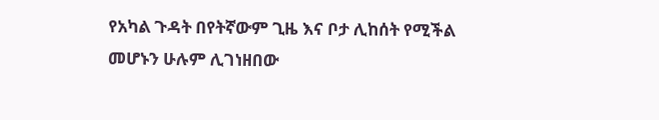የአካል ጉዳት በየትኛውም ጊዜ እና ቦታ ሊከሰት የሚችል መሆኑን ሁሉም ሊገነዘበው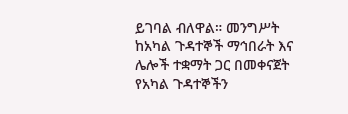ይገባል ብለዋል። መንግሥት ከአካል ጉዳተኞች ማኅበራት እና ሌሎች ተቋማት ጋር በመቀናጀት የአካል ጉዳተኞችን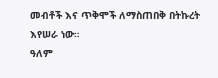መብቶች እና ጥቅሞች ለማስጠበቅ በትኩረት እየሠራ ነው።
ዓለም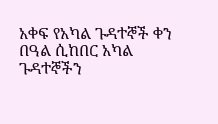አቀፍ የአካል ጉዳተኞች ቀን በዓል ሲከበር አካል ጉዳተኞችን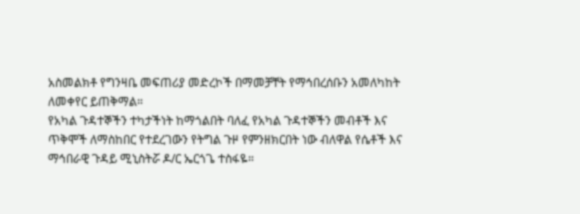አስመልክቶ የግንዛቤ መፍጠሪያ መድረኮች በማመቻቸት የማኅበረሰቡን አመለካከት ለመቀየር ይጠቅማል።
የአካል ጉዳተኞችን ተካታችነት ከማጎልበት ባለፈ የአካል ጉዳተኞችን መብቶች እና ጥቅሞች ለማስከበር የተደረገውን የትግል ጉዞ የምንዘክርበት ነው ብለዋል የሴቶች እና ማኅበራዊ ጉዳይ ሚኒስትሯ ዶ/ር ኤርጎጌ ተስፋዬ።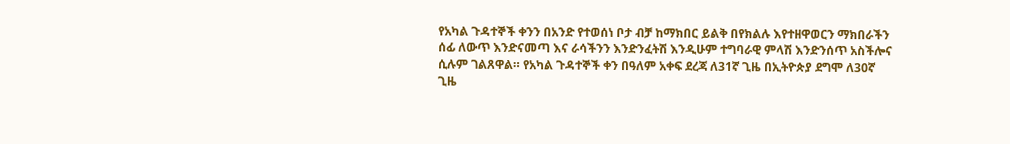የአካል ጉዳተኞች ቀንን በአንድ የተወሰነ ቦታ ብቻ ከማክበር ይልቅ በየክልሉ እየተዘዋወርን ማክበራችን ሰፊ ለውጥ እንድናመጣ እና ራሳችንን እንድንፈትሽ እንዲሁም ተግባራዊ ምላሽ እንድንሰጥ አስችሎና ሲሉም ገልጸዋል። የአካል ጉዳተኞች ቀን በዓለም አቀፍ ደረጃ ለ31ኛ ጊዜ በኢትዮጵያ ደግሞ ለ30ኛ ጊዜ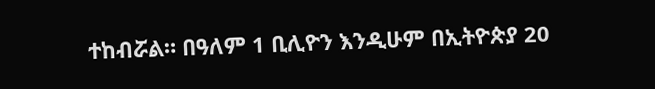ተከብሯል። በዓለም 1 ቢሊዮን እንዲሁም በኢትዮጵያ 20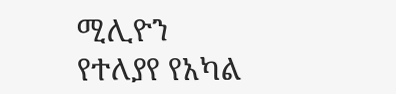ሚሊዮን የተለያየ የአካል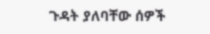ጉዳት ያለባቸው ሰዎች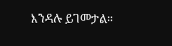እንዳሉ ይገመታል።